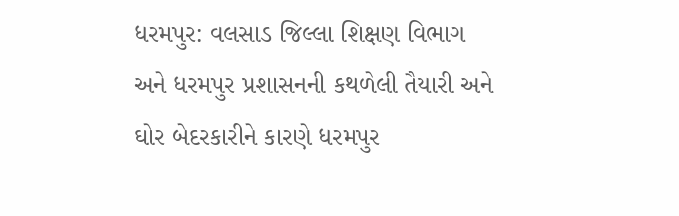ધરમપુર: વલસાડ જિલ્લા શિક્ષણ વિભાગ અને ધરમપુર પ્રશાસનની કથળેલી તૈયારી અને ઘોર બેદરકારીને કારણે ધરમપુર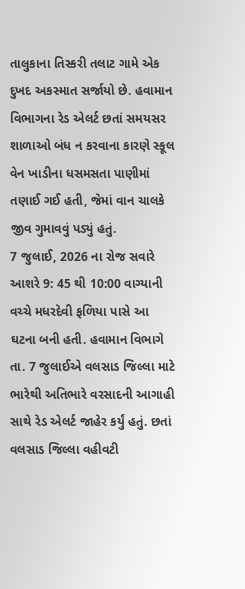તાલુકાના તિસ્કરી તલાટ ગામે એક દુખદ અકસ્માત સર્જાયો છે. હવામાન વિભાગના રેડ એલર્ટ છતાં સમયસર શાળાઓ બંધ ન કરવાના કારણે સ્કૂલ વેન ખાડીના ધસમસતા પાણીમાં તણાઈ ગઈ હતી, જેમાં વાન ચાલકે જીવ ગુમાવવું પડ્યું હતું.
7 જુલાઈ, 2026 ના રોજ સવારે આશરે 9: 45 થી 10:00 વાગ્યાની વચ્ચે મધરદેવી ફળિયા પાસે આ ઘટના બની હતી. હવામાન વિભાગે તા. 7 જુલાઈએ વલસાડ જિલ્લા માટે ભારેથી અતિભારે વરસાદની આગાહી સાથે રેડ એલર્ટ જાહેર કર્યું હતું. છતાં વલસાડ જિલ્લા વહીવટી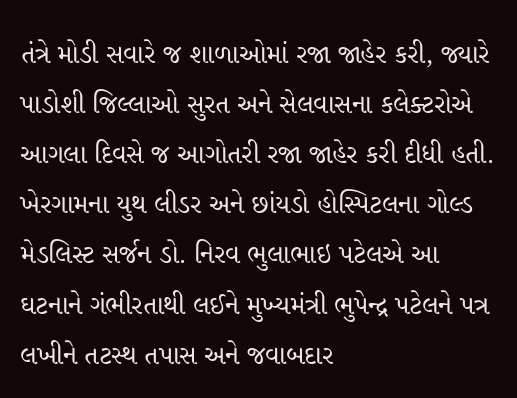તંત્રે મોડી સવારે જ શાળાઓમાં રજા જાહેર કરી, જ્યારે પાડોશી જિલ્લાઓ સુરત અને સેલવાસના કલેક્ટરોએ આગલા દિવસે જ આગોતરી રજા જાહેર કરી દીધી હતી. ખેરગામના યુથ લીડર અને છાંયડો હોસ્પિટલના ગોલ્ડ મેડલિસ્ટ સર્જન ડો. નિરવ ભુલાભાઇ પટેલએ આ ઘટનાને ગંભીરતાથી લઈને મુખ્યમંત્રી ભુપેન્દ્ર પટેલને પત્ર લખીને તટસ્થ તપાસ અને જવાબદાર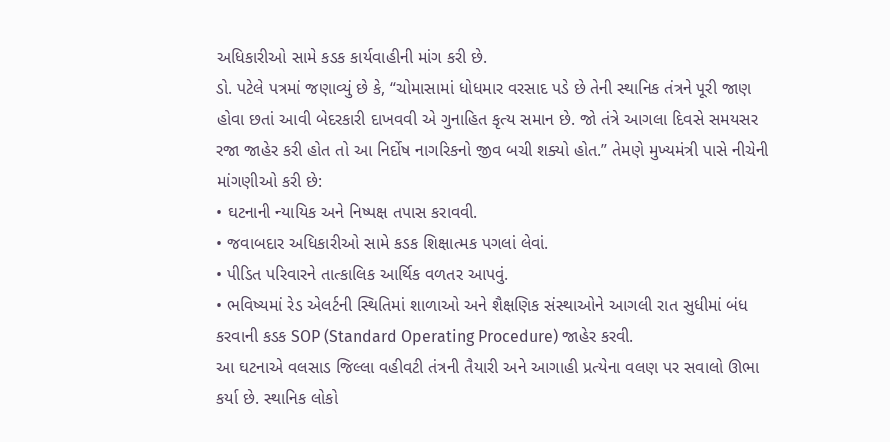અધિકારીઓ સામે કડક કાર્યવાહીની માંગ કરી છે.
ડો. પટેલે પત્રમાં જણાવ્યું છે કે, “ચોમાસામાં ધોધમાર વરસાદ પડે છે તેની સ્થાનિક તંત્રને પૂરી જાણ હોવા છતાં આવી બેદરકારી દાખવવી એ ગુનાહિત કૃત્ય સમાન છે. જો તંત્રે આગલા દિવસે સમયસર રજા જાહેર કરી હોત તો આ નિર્દોષ નાગરિકનો જીવ બચી શક્યો હોત.” તેમણે મુખ્યમંત્રી પાસે નીચેની માંગણીઓ કરી છે:
• ઘટનાની ન્યાયિક અને નિષ્પક્ષ તપાસ કરાવવી.
• જવાબદાર અધિકારીઓ સામે કડક શિક્ષાત્મક પગલાં લેવાં.
• પીડિત પરિવારને તાત્કાલિક આર્થિક વળતર આપવું.
• ભવિષ્યમાં રેડ એલર્ટની સ્થિતિમાં શાળાઓ અને શૈક્ષણિક સંસ્થાઓને આગલી રાત સુધીમાં બંધ કરવાની કડક SOP (Standard Operating Procedure) જાહેર કરવી.
આ ઘટનાએ વલસાડ જિલ્લા વહીવટી તંત્રની તૈયારી અને આગાહી પ્રત્યેના વલણ પર સવાલો ઊભા કર્યા છે. સ્થાનિક લોકો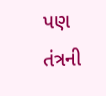પણ તંત્રની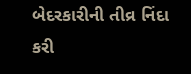બેદરકારીની તીવ્ર નિંદા કરી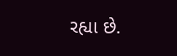રહ્યા છે.